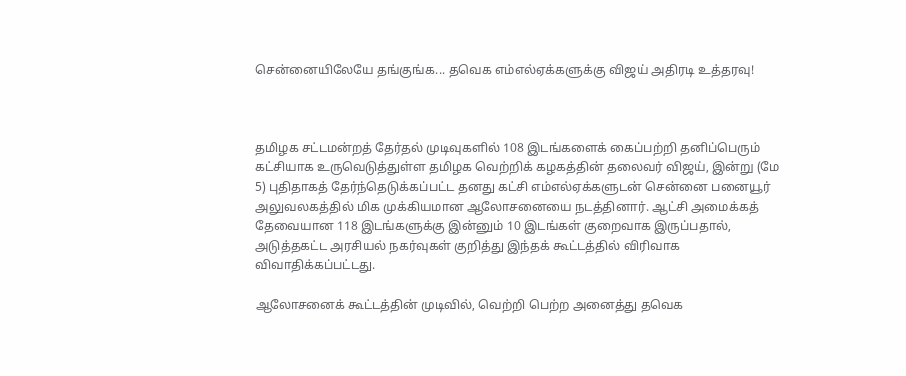சென்னையிலேயே தங்குங்க... தவெக எம்எல்ஏக்களுக்கு விஜய் அதிரடி உத்தரவு!



தமிழக சட்டமன்றத் தேர்தல் முடிவுகளில் 108 இடங்களைக் கைப்பற்றி தனிப்பெரும் கட்சியாக உருவெடுத்துள்ள தமிழக வெற்றிக் கழகத்தின் தலைவர் விஜய், இன்று (மே 5) புதிதாகத் தேர்ந்தெடுக்கப்பட்ட தனது கட்சி எம்எல்ஏக்களுடன் சென்னை பனையூர் அலுவலகத்தில் மிக முக்கியமான ஆலோசனையை நடத்தினார். ஆட்சி அமைக்கத் தேவையான 118 இடங்களுக்கு இன்னும் 10 இடங்கள் குறைவாக இருப்பதால், அடுத்தகட்ட அரசியல் நகர்வுகள் குறித்து இந்தக் கூட்டத்தில் விரிவாக விவாதிக்கப்பட்டது.

ஆலோசனைக் கூட்டத்தின் முடிவில், வெற்றி பெற்ற அனைத்து தவெக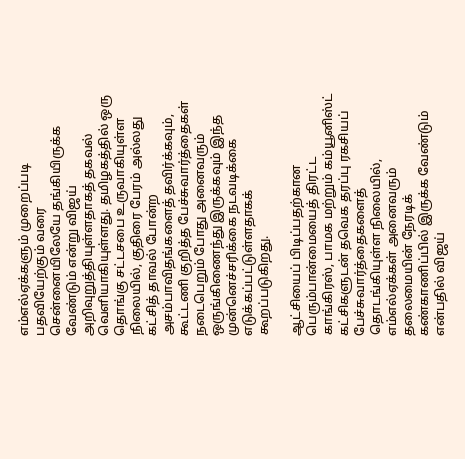எம்எல்ஏக்களும் முறைப்படி பதவியேற்கும் வரை சென்னையிலேயே தங்கியிருக்க வேண்டும் என்று விஜய் அறிவுறுத்தியுள்ளதாகத் தகவல் வெளியாகியுள்ளது. தமிழகத்தில் ஒரு தொங்கு சட்டசபை உருவாகியுள்ள நிலையில், குதிரை பேரம் அல்லது கட்சித் தாவல் போன்ற அசம்பாவிதங்களைத் தவிர்க்கவும், கூட்டணி குறித்த பேச்சுவார்த்தைகள் நடைபெறும் போது அனைவரும் ஒருங்கிணைந்து இருக்கவும் இந்த முன்னெச்சரிக்கை நடவடிக்கை எடுக்கப்பட்டுள்ளதாகக் கூறப்படுகிறது.

ஆட்சியைப் பிடிப்பதற்கான பெரும்பான்மையைத் திரட்ட காங்கிரஸ், பாமக மற்றும் கம்யூனிஸ்ட் கட்சிகளுடன் தவெக தரப்பு ரகசியப் பேச்சுவார்த்தைகளைத் தொடங்கியுள்ள நிலையில், எம்எல்ஏக்கள் அனைவரும் தலைமையின் நேரடிக் கண்காணிப்பில் இருக்க வேண்டும் என்பதில் விஜய்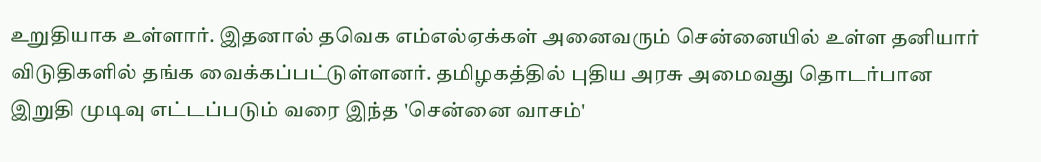உறுதியாக உள்ளார். இதனால் தவெக எம்எல்ஏக்கள் அனைவரும் சென்னையில் உள்ள தனியார் விடுதிகளில் தங்க வைக்கப்பட்டுள்ளனர். தமிழகத்தில் புதிய அரசு அமைவது தொடர்பான இறுதி முடிவு எட்டப்படும் வரை இந்த 'சென்னை வாசம்'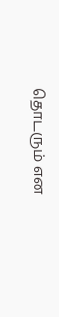தொடரும் என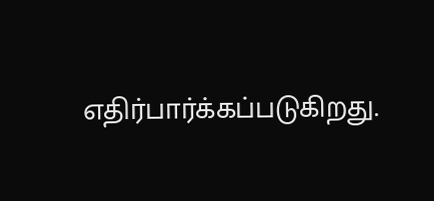எதிர்பார்க்கப்படுகிறது.